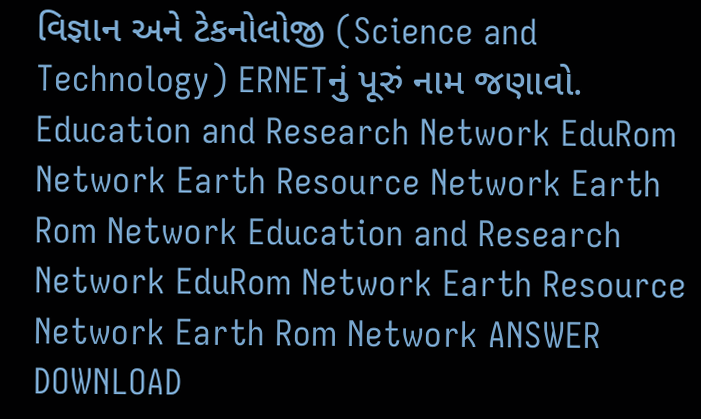વિજ્ઞાન અને ટેકનોલોજી (Science and Technology) ERNETનું પૂરું નામ જણાવો. Education and Research Network EduRom Network Earth Resource Network Earth Rom Network Education and Research Network EduRom Network Earth Resource Network Earth Rom Network ANSWER DOWNLOAD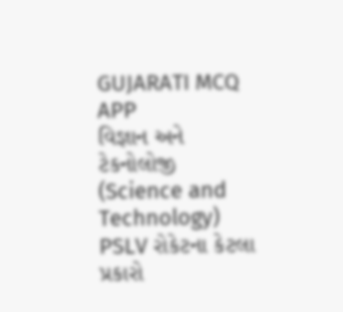GUJARATI MCQ APP
વિજ્ઞાન અને ટેકનોલોજી (Science and Technology) PSLV રોકેટના કેટલા પ્રકારો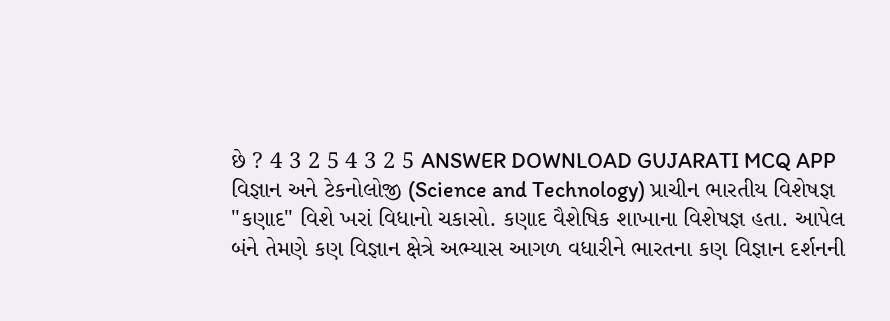છે ? 4 3 2 5 4 3 2 5 ANSWER DOWNLOAD GUJARATI MCQ APP
વિજ્ઞાન અને ટેકનોલોજી (Science and Technology) પ્રાચીન ભારતીય વિશેષજ્ઞ "કણાદ" વિશે ખરાં વિધાનો ચકાસો. કણાદ વૈશેષિક શાખાના વિશેષજ્ઞ હતા. આપેલ બંને તેમણે કણ વિજ્ઞાન ક્ષેત્રે અભ્યાસ આગળ વધારીને ભારતના કણ વિજ્ઞાન દર્શનની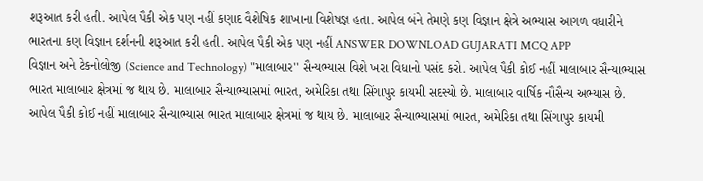શરૂઆત કરી હતી. આપેલ પૈકી એક પણ નહીં કણાદ વૈશેષિક શાખાના વિશેષજ્ઞ હતા. આપેલ બંને તેમણે કણ વિજ્ઞાન ક્ષેત્રે અભ્યાસ આગળ વધારીને ભારતના કણ વિજ્ઞાન દર્શનની શરૂઆત કરી હતી. આપેલ પૈકી એક પણ નહીં ANSWER DOWNLOAD GUJARATI MCQ APP
વિજ્ઞાન અને ટેકનોલોજી (Science and Technology) "માલાબાર'' સૈન્યભ્યાસ વિશે ખરા વિધાનો પસંદ કરો. આપેલ પૈકી કોઈ નહીં માલાબાર સૈન્યાભ્યાસ ભારત માલાબાર ક્ષેત્રમાં જ થાય છે. માલાબાર સૈન્યાભ્યાસમાં ભારત, અમેરિકા તથા સિંગાપુર કાયમી સદસ્યો છે. માલાબાર વાર્ષિક નૌસૈન્ય અભ્યાસ છે. આપેલ પૈકી કોઈ નહીં માલાબાર સૈન્યાભ્યાસ ભારત માલાબાર ક્ષેત્રમાં જ થાય છે. માલાબાર સૈન્યાભ્યાસમાં ભારત, અમેરિકા તથા સિંગાપુર કાયમી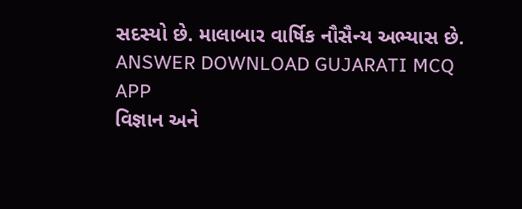સદસ્યો છે. માલાબાર વાર્ષિક નૌસૈન્ય અભ્યાસ છે. ANSWER DOWNLOAD GUJARATI MCQ APP
વિજ્ઞાન અને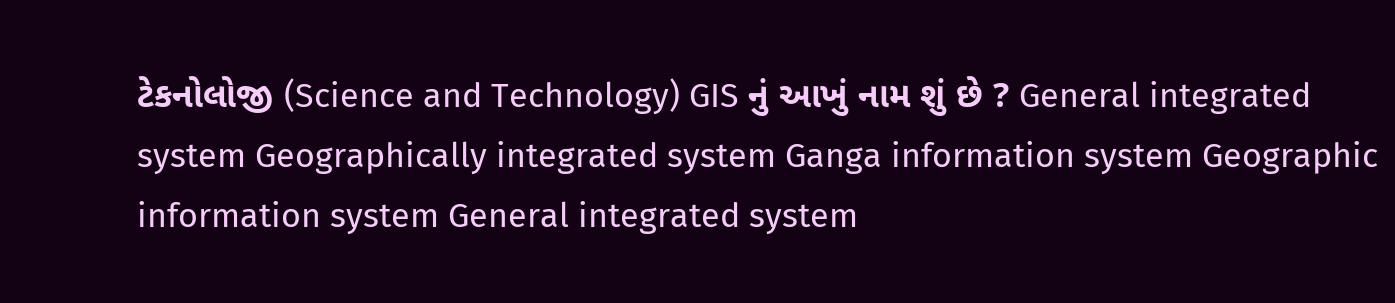ટેકનોલોજી (Science and Technology) GIS નું આખું નામ શું છે ? General integrated system Geographically integrated system Ganga information system Geographic information system General integrated system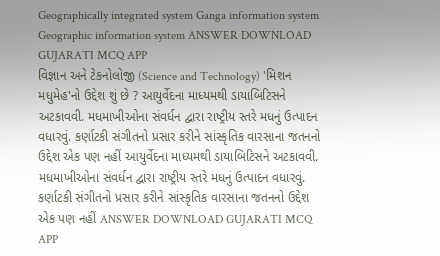Geographically integrated system Ganga information system Geographic information system ANSWER DOWNLOAD GUJARATI MCQ APP
વિજ્ઞાન અને ટેકનોલોજી (Science and Technology) 'મિશન મધુમેહ'નો ઉદ્દેશ શું છે ? આયુર્વેદના માધ્યમથી ડાયાબિટિસને અટકાવવી. મધમાખીઓના સંવર્ધન દ્વારા રાષ્ટ્રીય સ્તરે મધનું ઉત્પાદન વધારવું. કર્ણાટકી સંગીતનો પ્રસાર કરીને સાંસ્કૃતિક વારસાના જતનનો ઉદ્દેશ એક પણ નહીં આયુર્વેદના માધ્યમથી ડાયાબિટિસને અટકાવવી. મધમાખીઓના સંવર્ધન દ્વારા રાષ્ટ્રીય સ્તરે મધનું ઉત્પાદન વધારવું. કર્ણાટકી સંગીતનો પ્રસાર કરીને સાંસ્કૃતિક વારસાના જતનનો ઉદ્દેશ એક પણ નહીં ANSWER DOWNLOAD GUJARATI MCQ APP